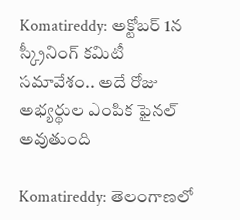Komatireddy: అక్టోబర్ 1న స్క్రీనింగ్ కమిటీ సమావేశం.. అదే రోజు అభ్యర్థుల ఎంపిక ఫైనల్ అవుతుంది

Komatireddy: తెలంగాణలో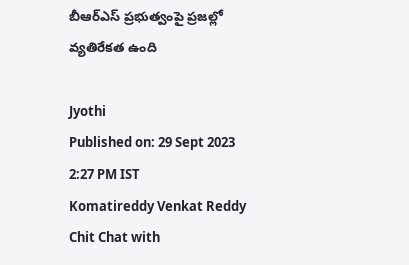బీఆర్ఎస్ ప్రభుత్వంపై ప్రజల్లో వ్యతిరేకత ఉంది

Jyothi
Published on: 29 Sept 2023 2:27 PM IST
Komatireddy Venkat Reddy Chit Chat with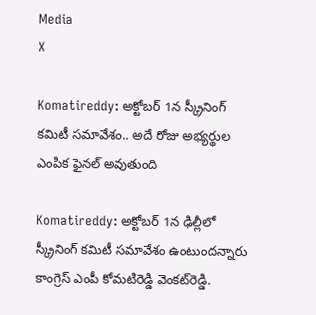Media
X

Komatireddy: అక్టోబర్ 1న స్క్రీనింగ్ కమిటీ సమావేశం.. అదే రోజు అభ్యర్థుల ఎంపిక ఫైనల్ అవుతుంది

Komatireddy: అక్టోబర్ 1న ఢిల్లీలో స్క్రీనింగ్ కమిటీ సమావేశం ఉంటుందన్నారు కాంగ్రెస్ ఎంపీ కోమటిరెడ్డి వెంకట్‌రెడ్డి.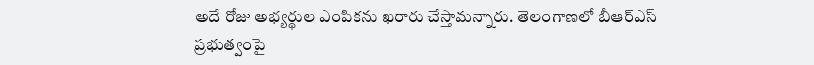అదే రోజు అభ్యర్థుల ఎంపికను ఖరారు చేస్తామన్నారు. తెలంగాణలో బీఆర్ఎస్ ప్రభుత్వంపై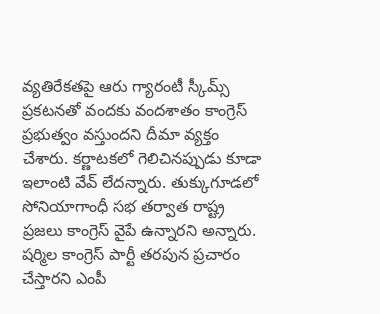వ్యతిరేకతపై ఆరు గ్యారంటీ స్కీమ్స్ ప్రకటనతో వందకు వందశాతం కాంగ్రెస్ ప్రభుత్వం వస్తుందని దీమా వ్యక్తం చేశారు. కర్ణాటకలో గెలిచినప్పుడు కూడా ఇలాంటి వేవ్ లేదన్నారు. తుక్కుగూడలో సోనియాగాంధీ సభ తర్వాత రాష్ట్ర ప్రజలు కాంగ్రెస్ వైపే ఉన్నారని అన్నారు. షర్మిల కాంగ్రెస్ పార్టీ తరపున ప్రచారం చేస్తారని ఎంపీ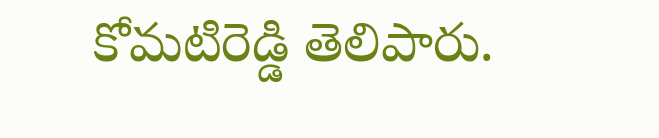కోమటిరెడ్డి తెలిపారు.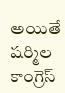అయితే షర్మిల కాంగ్రెస్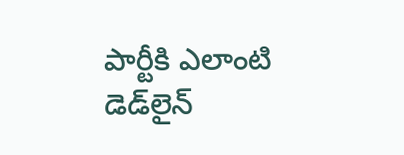పార్టీకి ఎలాంటి డెడ్‌లైన్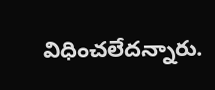విధించలేదన్నారు.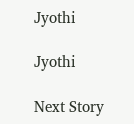Jyothi

Jyothi

Next Story